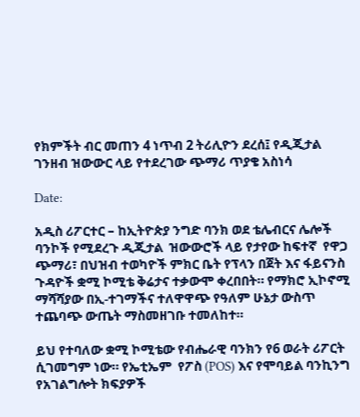የክምችት ብር መጠን 4 ነጥብ 2 ትሪሊዮን ደረሰ፤ የዲጂታል ገንዘብ ዝውውር ላይ የተደረገው ጭማሪ ጥያቄ አስነሳ

Date:

አዲስ ሪፖርተር – ከኢትዮጵያ ንግድ ባንክ ወደ ቴሌብርና ሌሎች ባንኮች የሚደረጉ ዲጂታል  ዝውውሮች ላይ የታየው ከፍተኛ  የዋጋ ጭማሪ፣ በህዝብ ተወካዮች ምክር ቤት የፕላን በጀት እና ፋይናንስ ጉዳዮች ቋሚ ኮሚቴ ቅሬታና ተቃውሞ ቀረበበት። የማክሮ ኢኮኖሚ ማሻሻያው በኢ-ተገማችና ተለዋዋጭ የዓለም ሁኔታ ውስጥ ተጨባጭ ውጤት ማስመዘገቡ ተመለከተ።

ይህ የተባለው ቋሚ ኮሚቴው የብሔራዊ ባንክን የ6 ወራት ሪፖርት ሲገመግም ነው። የኤቲኤም  የፖስ (POS) እና የሞባይል ባንኪንግ የአገልግሎት ክፍያዎች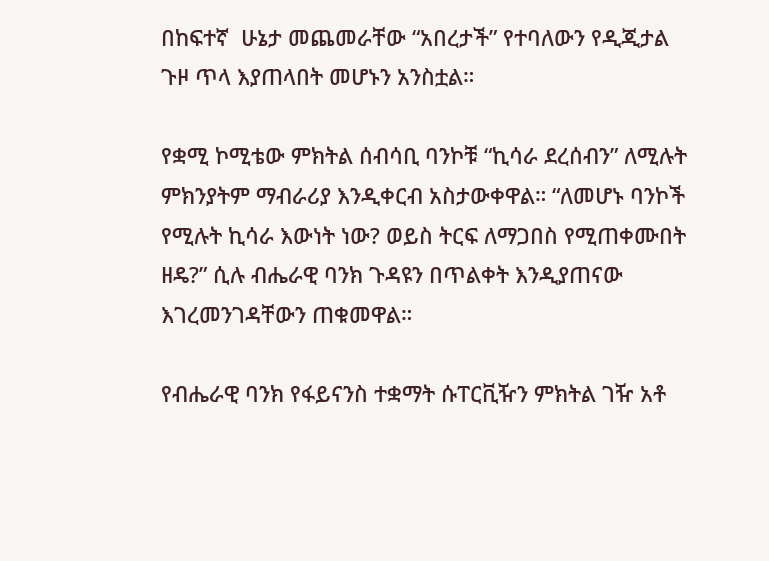በከፍተኛ  ሁኔታ መጨመራቸው “አበረታች” የተባለውን የዲጂታል ጉዞ ጥላ እያጠላበት መሆኑን አንስቷል።

የቋሚ ኮሚቴው ምክትል ሰብሳቢ ባንኮቹ “ኪሳራ ደረሰብን” ለሚሉት  ምክንያትም ማብራሪያ እንዲቀርብ አስታውቀዋል። “ለመሆኑ ባንኮች የሚሉት ኪሳራ እውነት ነው? ወይስ ትርፍ ለማጋበስ የሚጠቀሙበት ዘዴ?” ሲሉ ብሔራዊ ባንክ ጉዳዩን በጥልቀት እንዲያጠናው እገረመንገዳቸውን ጠቁመዋል።

የብሔራዊ ባንክ የፋይናንስ ተቋማት ሱፐርቪዥን ምክትል ገዥ አቶ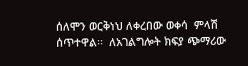ሰለሞን ወርቅነህ ለቀረበው ወቀሳ  ምላሽ ሰጥተዋል፡፡  ለአገልግሎት ክፍያ ጭማሪው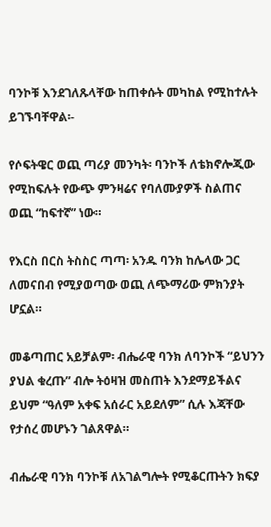ባንኮቹ እንደገለጹላቸው ከጠቀሱት መካከል የሚከተሉት ይገኙባቸዋል፡-

የሶፍትዌር ወጪ ጣሪያ መንካት፡ ባንኮች ለቴክኖሎጂው የሚከፍሉት የውጭ ምንዛሬና የባለሙያዎች ስልጠና ወጪ “ከፍተኛ” ነው።

የእርስ በርስ ትስስር ጣጣ፡ አንዱ ባንክ ከሌላው ጋር ለመናበብ የሚያወጣው ወጪ ለጭማሪው ምክንያት ሆኗል።

መቆጣጠር አይቻልም፡ ብሔራዊ ባንክ ለባንኮች “ይህንን ያህል ቁረጡ” ብሎ ትዕዛዝ መስጠት እንደማይችልና ይህም “ዓለም አቀፍ አሰራር አይደለም” ሲሉ እጃቸው የታሰረ መሆኑን ገልጸዋል።

ብሔራዊ ባንክ ባንኮቹ ለአገልግሎት የሚቆርጡትን ክፍያ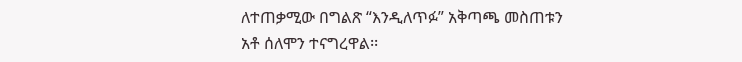ለተጠቃሚው በግልጽ “እንዲለጥፉ” አቅጣጫ መስጠቱን አቶ ሰለሞን ተናግረዋል፡፡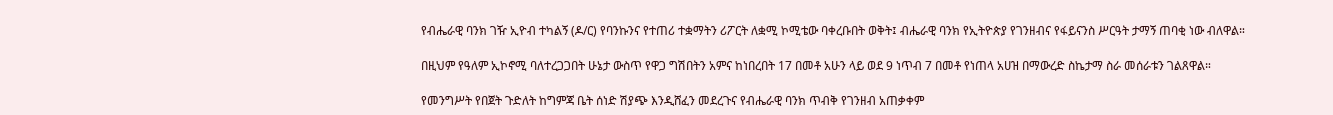የብሔራዊ ባንክ ገዥ ኢዮብ ተካልኝ (ዶ/ር) የባንኩንና የተጠሪ ተቋማትን ሪፖርት ለቋሚ ኮሚቴው ባቀረቡበት ወቅት፤ ብሔራዊ ባንክ የኢትዮጵያ የገንዘብና የፋይናንስ ሥርዓት ታማኝ ጠባቂ ነው ብለዋል።

በዚህም የዓለም ኢኮኖሚ ባለተረጋጋበት ሁኔታ ውስጥ የዋጋ ግሽበትን አምና ከነበረበት 17 በመቶ አሁን ላይ ወደ 9 ነጥብ 7 በመቶ የነጠላ አሀዝ በማውረድ ስኬታማ ስራ መሰራቱን ገልጸዋል።

የመንግሥት የበጀት ጉድለት ከግምጃ ቤት ሰነድ ሽያጭ እንዲሸፈን መደረጉና የብሔራዊ ባንክ ጥብቅ የገንዘብ አጠቃቀም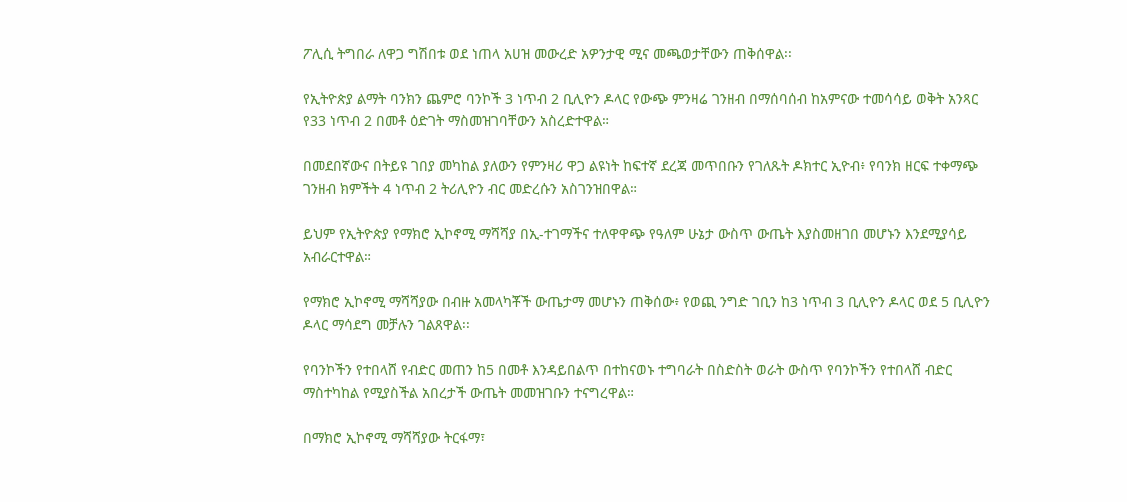ፖሊሲ ትግበራ ለዋጋ ግሽበቱ ወደ ነጠላ አሀዝ መውረድ አዎንታዊ ሚና መጫወታቸውን ጠቅሰዋል፡፡

የኢትዮጵያ ልማት ባንክን ጨምሮ ባንኮች 3 ነጥብ 2 ቢሊዮን ዶላር የውጭ ምንዛሬ ገንዘብ በማሰባሰብ ከአምናው ተመሳሳይ ወቅት አንጻር የ33 ነጥብ 2 በመቶ ዕድገት ማስመዝገባቸውን አስረድተዋል።

በመደበኛውና በትይዩ ገበያ መካከል ያለውን የምንዛሪ ዋጋ ልዩነት ከፍተኛ ደረጃ መጥበቡን የገለጹት ዶክተር ኢዮብ፥ የባንክ ዘርፍ ተቀማጭ ገንዘብ ክምችት 4 ነጥብ 2 ትሪሊዮን ብር መድረሱን አስገንዝበዋል።

ይህም የኢትዮጵያ የማክሮ ኢኮኖሚ ማሻሻያ በኢ-ተገማችና ተለዋዋጭ የዓለም ሁኔታ ውስጥ ውጤት እያስመዘገበ መሆኑን እንደሚያሳይ አብራርተዋል።

የማክሮ ኢኮኖሚ ማሻሻያው በብዙ አመላካቾች ውጤታማ መሆኑን ጠቅሰው፥ የወጪ ንግድ ገቢን ከ3 ነጥብ 3 ቢሊዮን ዶላር ወደ 5 ቢሊዮን ዶላር ማሳደግ መቻሉን ገልጸዋል፡፡

የባንኮችን የተበላሸ የብድር መጠን ከ5 በመቶ እንዳይበልጥ በተከናወኑ ተግባራት በስድስት ወራት ውስጥ የባንኮችን የተበላሸ ብድር ማስተካከል የሚያስችል አበረታች ውጤት መመዝገቡን ተናግረዋል።

በማክሮ ኢኮኖሚ ማሻሻያው ትርፋማ፣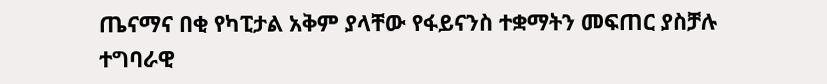ጤናማና በቂ የካፒታል አቅም ያላቸው የፋይናንስ ተቋማትን መፍጠር ያስቻሉ ተግባራዊ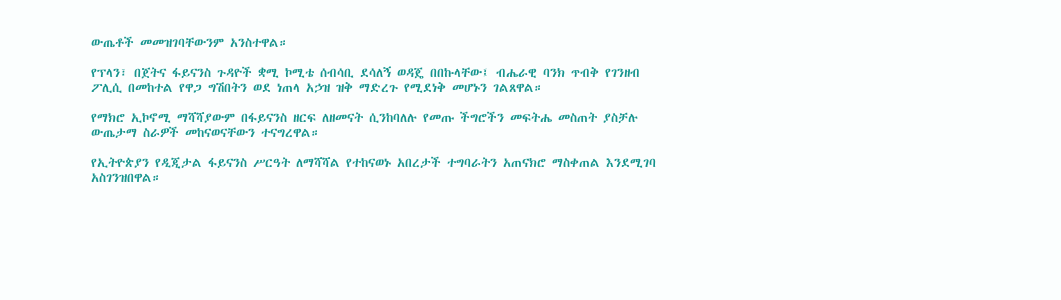ውጤቶች መመዝገባቸውንም አንስተዋል።

የፕላን፣ በጀትና ፋይናንስ ጉዳዮች ቋሚ ኮሚቴ ሰብሳቢ ደሳለኝ ወዳጄ በበኩላቸው፤ ብሔራዊ ባንክ ጥብቅ የገንዘብ ፖሊሲ በመከተል የዋጋ ግሽበትን ወደ ነጠላ አኃዝ ዝቅ ማድረጉ የሚደነቅ መሆኑን ገልጸዋል።

የማክሮ ኢኮኖሚ ማሻሻያውም በፋይናንስ ዘርፍ ለዘመናት ሲንከባለሉ የመጡ ችግሮችን መፍትሔ መስጠት ያስቻሉ ውጤታማ ስራዎች መከናወናቸውን ተናግረዋል።

የኢትዮጵያን የዲጂታል ፋይናንስ ሥርዓት ለማሻሻል የተከናወኑ አበረታች ተግባራትን አጠናክሮ ማስቀጠል እንደሚገባ አስገንዝበዋል።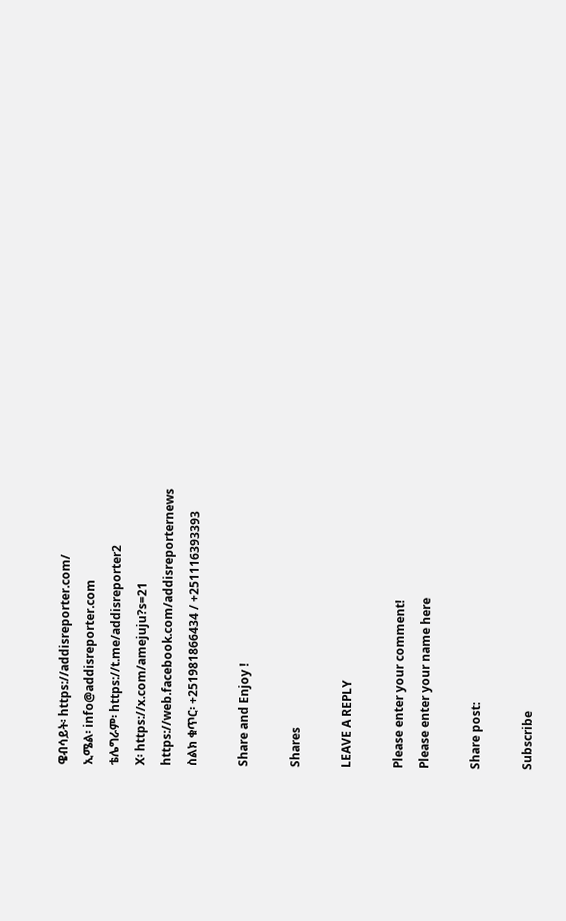ዌብሳይት፡ https://addisreporter.com/
ኢሜል፡ info@addisreporter.com
ቴሌግራም፡ https://t.me/addisreporter2
X፡ https://x.com/amejuju?s=21
https://web.facebook.com/addisreporternews
ስልክ ቁጥር፡ +251981866434 / +251116393393

Share and Enjoy !

Shares

LEAVE A REPLY

Please enter your comment!
Please enter your name here

Share post:

Subscribe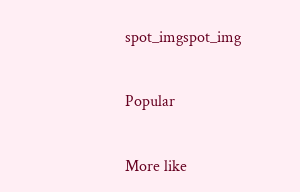spot_imgspot_img

Popular

More like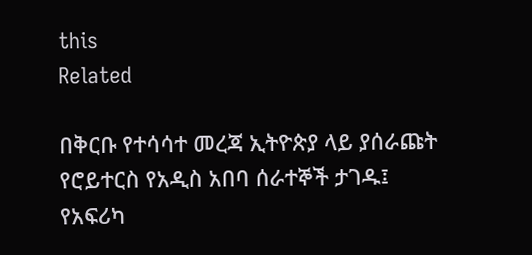this
Related

በቅርቡ የተሳሳተ መረጃ ኢትዮጵያ ላይ ያሰራጩት የሮይተርስ የአዲስ አበባ ሰራተኞች ታገዱ፤ የአፍሪካ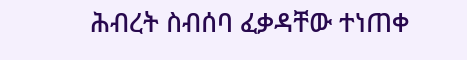ሕብረት ስብሰባ ፈቃዳቸው ተነጠቀ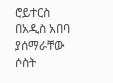ሮይተርስ በአዲስ አበባ ያሰማራቸው ሶስት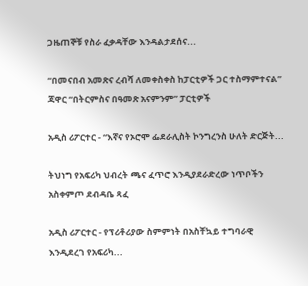ጋዜጠኞቹ የስራ ፈቃዳቸው እንዳልታደሰና...

“በመናበብ አመጽና ረብሻ ለመቀስቀስ ከፓርቲዎች ጋር ተስማምተናል” ጃዋር “በትርምስና በዓመጽ አናምንም” ፓርቲዎች

አዲስ ሪፖርተር - “እኛና የኦሮሞ ፌደራሊስት ኮንግረንስ ሁለት ድርጅት...

ትህነግ የአፍሪካ ህብረት ጫና ፈጥሮ እንዲያደራድረው ነጥቦችን አስቀምጦ ደብዳቤ ጻፈ

አዲስ ሪፖርተር - የፕሪቶሪያው ስምምነት በአስቸኳይ ተግባራዊ እንዲደረገ የአፍሪካ...